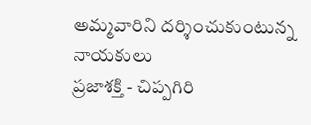అమ్మవారిని దర్శించుకుంటున్న నాయకులు
ప్రజాశక్తి - చిప్పగిరి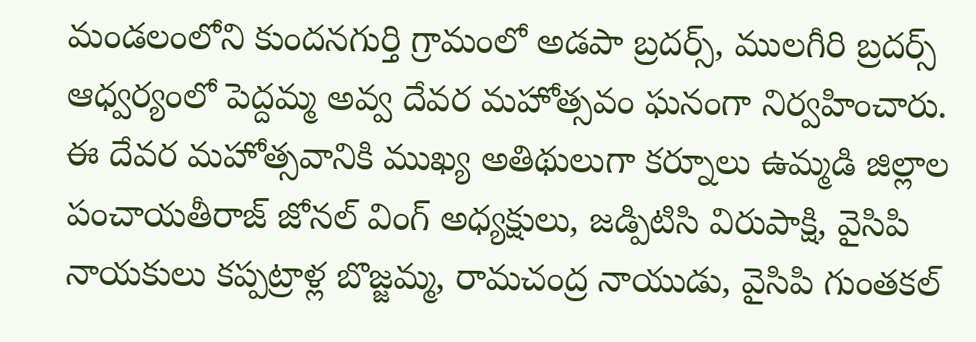మండలంలోని కుందనగుర్తి గ్రామంలో అడపా బ్రదర్స్, ములగీరి బ్రదర్స్ ఆధ్వర్యంలో పెద్దమ్మ అవ్వ దేవర మహోత్సవం ఘనంగా నిర్వహించారు. ఈ దేవర మహోత్సవానికి ముఖ్య అతిథులుగా కర్నూలు ఉమ్మడి జిల్లాల పంచాయతీరాజ్ జోనల్ వింగ్ అధ్యక్షులు, జడ్పిటిసి విరుపాక్షి, వైసిపి నాయకులు కప్పట్రాళ్ల బొజ్జమ్మ, రామచంద్ర నాయుడు, వైసిపి గుంతకల్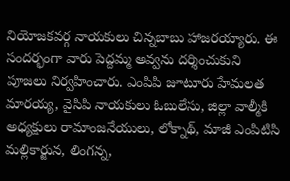నియోజకవర్గ నాయకులు చిన్నబాబు హాజరయ్యారు. ఈ సందర్భంగా వారు పెద్దమ్మ అవ్వను దర్శించుకుని పూజలు నిర్వహించారు. ఎంపిపి జూటూరు హేమలత మారయ్య, వైసిపి నాయకులు ఓబులేసు, జిల్లా వాల్మీకి అధ్యక్షులు రామాంజనేయులు, లోక్నాథ్, మాజీ ఎంపిటిసి మల్లికార్జున, లింగన్న,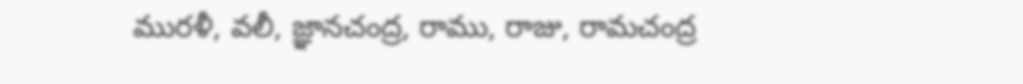మురళీ, వలీ, జ్ఞానచంద్ర, రాము, రాజు, రామచంద్ర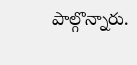పాల్గొన్నారు.